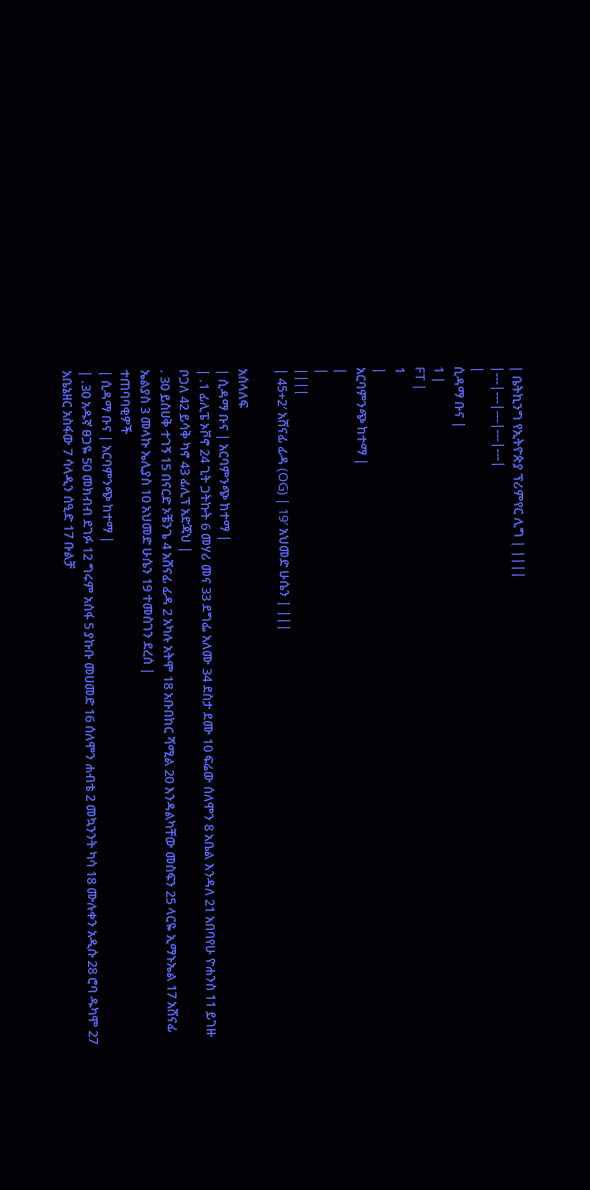| ቤትኪንግ የኢትዮጵያ ፕሪምየር ሊግ | ||||
|---|---|---|---|---|
|
ሲዳማ ቡና |
1 |
FT |
1
|
አርባምንጭ ከተማ |
|
|
||||
| 45+2′ አሸናፊ ፊዳ (OG) | 19′ አህመድ ሁሴን | |||

አሰላለፍ
| ሲዳማ ቡና | አርባምንጭ ከተማ |
| .1 ፊሊፔ ኦቮኖ 24 ጊት ጋትኩት 6 መሃሪ መና 33 ደግፌ አለሙ 34 ደስታ ደሙ 10 ፍሬው ሰለሞን 8 አቤል እንዳለ 21 አበባየሁ ዮሐንስ 11 ይገዙ ቦጋለ 42 ይሳቅ ካኖ 43 ፊሊፕ አድጃህ |
. 30 ይስሀቅ ተገኝ 15 በናርድ ኦቼንጌ 4 አሸናፊ ፊዳ 2 አካሉ አትሞ 18 አቡበከር ሻሚል 20 እንዳልካቸው መስፍን 25 ላርዬ ኢማኑኤል 17 አሸናፊ ኤልያስ 3 መላኩ ኤሊያስ 10 አህመድ ሁሴን 19 ተመስገን ደረሰ |
ተጠባባቂዎች
| ሲዳማ ቡና | አርባምንጭ ከተማ |
| .30 አዱኛ ፀጋዬ 50 መክብብ ደገፉ 12 ግሩም አሰፋ 5 ያኩቡ መሀመድ 16 ሰለሞን ሐብቴ 2 መኳንንት ካሳ 18 ሙሉቀን አዲሱ 28 ሮባ ዱካሞ 27 አቤኔዘር አስፋው 7 ሳላዲን ሰዒድ 17 ቡልቻ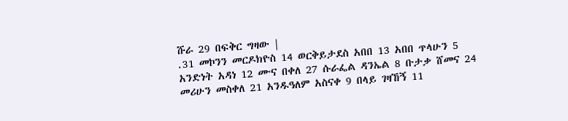ሹራ 29 በፍቅር ግዛው |
.31 መኮንን መርዶክዮስ 14 ወርቅይታደስ አበበ 13 አበበ ጥላሁን 5 አንድነት አዳነ 12 ሙና በቀለ 27 ሱራፌል ዳንኤል 8 ቡታቃ ሸመና 24 መሪሁን መስቀለ 21 አንዱዓለም አስናቀ 9 በላይ ገዛኸኝ 11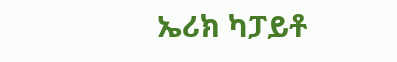ኤሪክ ካፓይቶ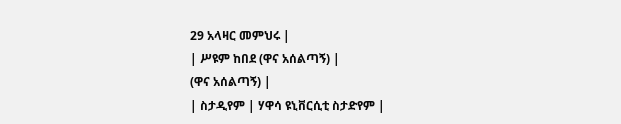29 አላዛር መምህሩ |
| ሥዩም ከበደ (ዋና አሰልጣኝ) |
(ዋና አሰልጣኝ) |
| ስታዲየም | ሃዋሳ ዩኒቨርሲቲ ስታድየም |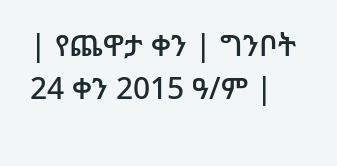| የጨዋታ ቀን | ግንቦት 24 ቀን 2015 ዓ/ም |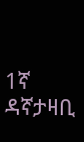1ኛ ዳኛታዛቢ